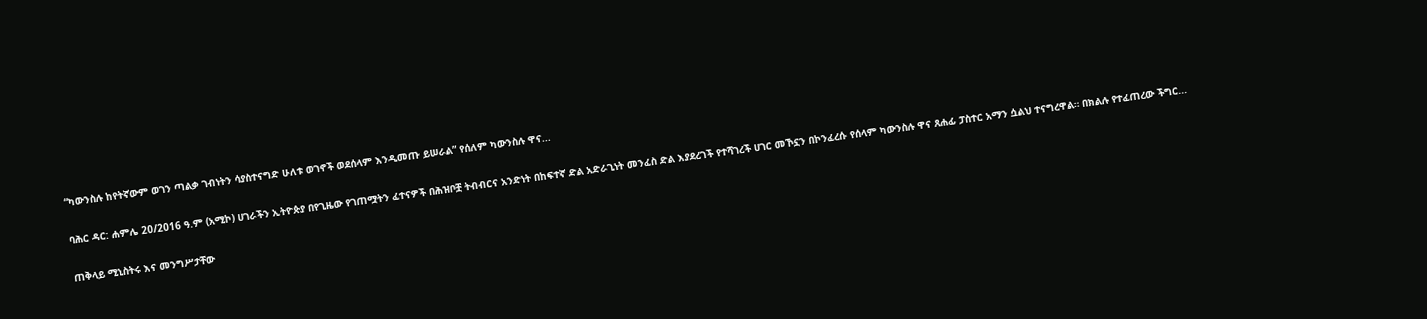“ካውንስሉ ከየትኛውም ወገን ጣልቃ ገብነትን ሳያስተናግድ ሁለቱ ወገኖች ወደሰላም እንዲመጡ ይሠራል” የሰለም ካውንስሉ ዋና...

ባሕር ዳር: ሐምሌ 20/2016 ዓ.ም (አሚኮ) ሀገራችን ኢትዮጵያ በየጊዜው የገጠሟትን ፈተናዎች በሕዝቦቿ ትብብርና አንድነት በከፍተኛ ድል አድራጊነት መንፈስ ድል እያደረገች የተሻገረች ሀገር መኾኗን በኮንፈረሱ የሰላም ካውንስሉ ዋና ጸሐፊ ፓስተር አማን ሷልህ ተናግረዋል። በክልሉ የተፈጠረው ችግር...

ጠቅላይ ሚኒስትሩ እና መንግሥታቸው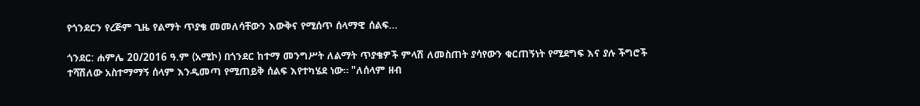የጎንደርን የረጅም ጊዜ የልማት ጥያቄ መመለሳቸውን እውቅና የሚሰጥ ሰላማዊ ሰልፍ...

ጎንደር: ሐምሌ 20/2016 ዓ.ም (አሚኮ) በጎንደር ከተማ መንግሥት ለልማት ጥያቄዎች ምላሽ ለመስጠት ያሳየውን ቁርጠኝነት የሚደግፍ እና ያሉ ችግሮች ተሻሽለው አስተማማኝ ሰላም እንዲመጣ የሚጠይቅ ሰልፍ እየተካሄደ ነው። "ለሰላም ዘብ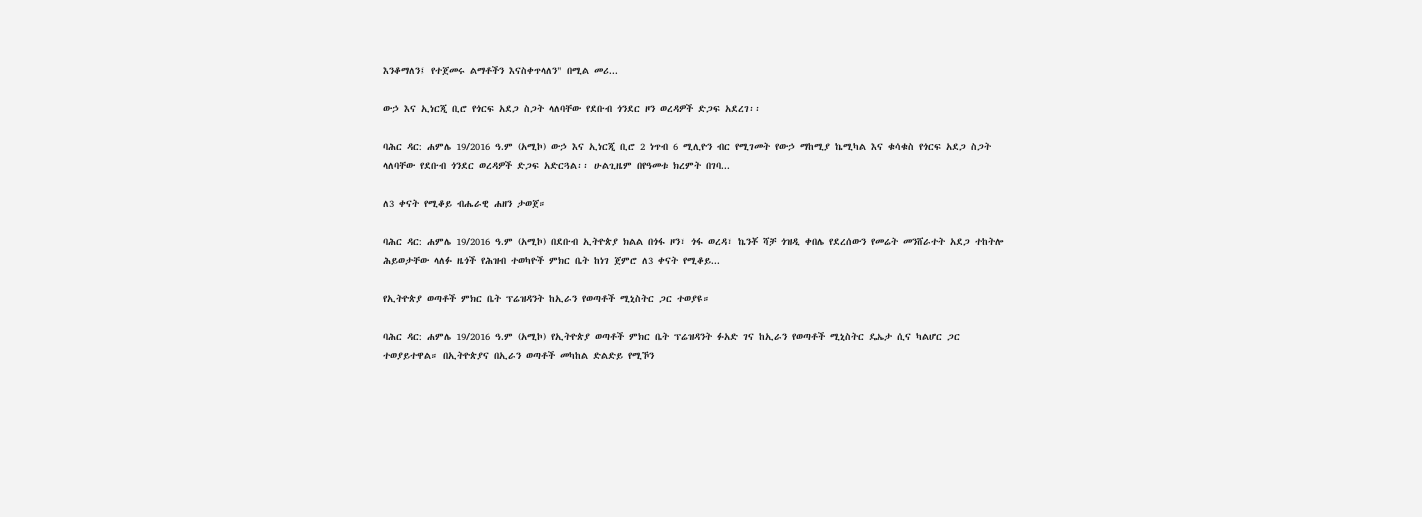እንቆማለን፤ የተጀመሩ ልማቶችን እናስቀጥላለን" በሚል መሪ...

ውኃ እና ኢነርጂ ቢሮ የጎርፍ አደጋ ስጋት ላለባቸው የደቡብ ጎንደር ዞን ወረዳዎች ድጋፍ አደረገ፡፡

ባሕር ዳር: ሐምሌ 19/2016 ዓ.ም (አሚኮ) ውኃ እና ኢነርጂ ቢሮ 2 ነጥብ 6 ሚሊዮን ብር የሚገመት የውኃ ማከሚያ ኬሚካል እና ቁሳቁስ የጎርፍ አደጋ ስጋት ላለባቸው የደቡብ ጎንደር ወረዳዎች ድጋፍ አድርጓል፡፡ ሁልጊዜም በየዓመቱ ክረምት በገባ...

ለ3 ቀናት የሚቆይ ብሔራዊ ሐዘን ታወጀ።

ባሕር ዳር: ሐምሌ 19/2016 ዓ.ም (አሚኮ) በደቡብ ኢትዮጵያ ክልል በጎፋ ዞን፣ ጎፋ ወረዳ፣ ኬንቾ ሻቻ ጎዝዲ ቀበሌ የደረሰውን የመሬት መንሸራተት አደጋ ተከትሎ ሕይወታቸው ላለፉ ዜጎች የሕዝብ ተወካዮች ምክር ቤት ከነገ ጀምሮ ለ3 ቀናት የሚቆይ...

የኢትዮጵያ ወጣቶች ምክር ቤት ፕሬዝዳንት ከኢራን የወጣቶች ሚኒስትር ጋር ተወያዩ።

ባሕር ዳር: ሐምሌ 19/2016 ዓ.ም (አሚኮ) የኢትዮጵያ ወጣቶች ምክር ቤት ፕሬዝዳንት ፉአድ ገና ከኢራን የወጣቶች ሚኒስትር ዴኤታ ሲና ካልሆር ጋር ተወያይተዋል። በኢትዮጵያና በኢራን ወጣቶች መካከል ድልድይ የሚኾን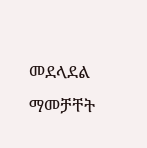መደላደል ማመቻቸት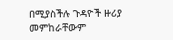በሚያስችሉ ጉዳዮች ዙሪያ መምከራቸውም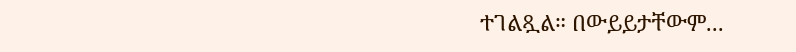ተገልጿል። በውይይታቸውም...